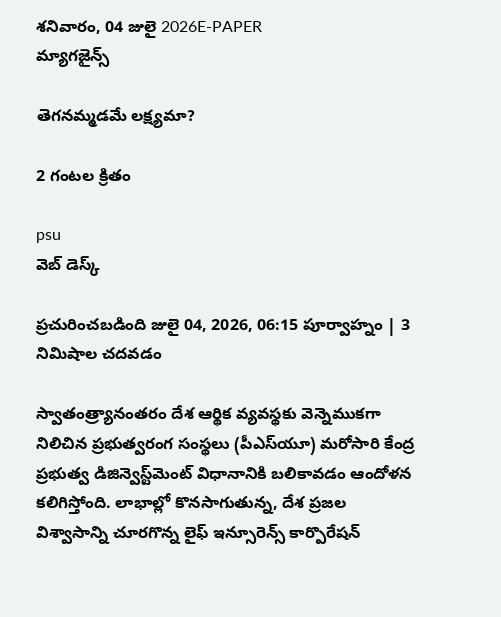శనివారం, 04 జులై 2026E-PAPER
మ్యాగజైన్స్

తెగనమ్మడమే లక్ష్యమా?

2 గంటల క్రితం

psu
వెబ్ డెస్క్

ప్రచురించబడింది జులై 04, 2026, 06:15 పూర్వాహ్నం | 3 నిమిషాల చదవడం

స్వాతంత్ర్యానంతరం దేశ ఆర్థిక వ్యవస్థకు వెన్నెముకగా నిలిచిన ప్రభుత్వరంగ సంస్థలు (పీఎస్‌యూ) మరోసారి కేంద్ర ప్రభుత్వ డిజిన్వెస్ట్‌మెంట్ విధానానికి బలికావడం ఆందోళన కలిగిస్తోంది. లాభాల్లో కొనసాగుతున్న, దేశ ప్రజల విశ్వాసాన్ని చూరగొన్న లైఫ్ ఇన్సూరెన్స్ కార్పొరేషన్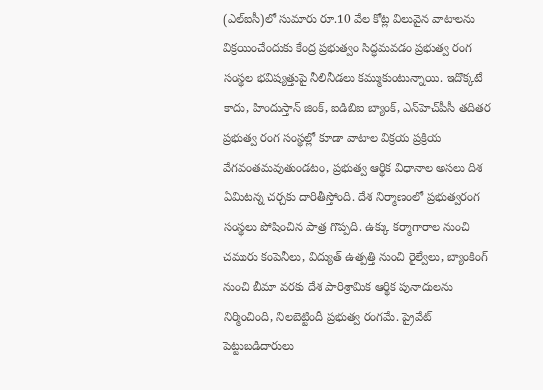(ఎల్‌ఐసీ)లో సుమారు రూ.10 వేల కోట్ల విలువైన వాటాలను విక్రయించేందుకు కేంద్ర ప్రభుత్వం సిద్ధమవడం ప్రభుత్వ రంగ సంస్థల భవిష్యత్తుపై నీలినీడలు కమ్ముకుంటున్నాయి. ఇదొక్కటే కాదు, హిందుస్తాన్ జింక్, ఐడిబిఐ బ్యాంక్, ఎన్‌హెచ్‌పీసీ తదితర ప్రభుత్వ రంగ సంస్థల్లో కూడా వాటాల విక్రయ ప్రక్రియ వేగవంతమవుతుండటం, ప్రభుత్వ ఆర్థిక విధానాల అసలు దిశ ఏమిటన్న చర్చకు దారితీస్తోంది. దేశ నిర్మాణంలో ప్రభుత్వరంగ సంస్థలు పోషించిన పాత్ర గొప్పది. ఉక్కు కర్మాగారాల నుంచి చమురు కంపెనీలు, విద్యుత్ ఉత్పత్తి నుంచి రైల్వేలు, బ్యాంకింగ్ నుంచి బీమా వరకు దేశ పారిశ్రామిక ఆర్థిక పునాదులను నిర్మించింది, నిలబెట్టిందీ ప్రభుత్వ రంగమే. ప్రైవేట్ పెట్టుబడిదారులు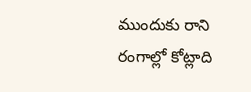ముందుకు రాని రంగాల్లో కోట్లాది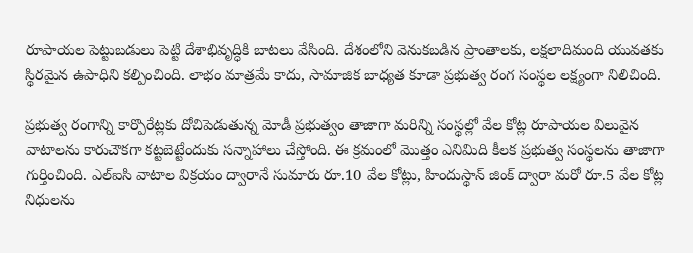రూపాయల పెట్టుబడులు పెట్టి దేశాభివృద్ధికి బాటలు వేసింది. దేశంలోని వెనుకబడిన ప్రాంతాలకు, లక్ష‍లాదిమంది యువతకు స్థిరమైన ఉపాధిని కల్పించింది. లాభం మాత్రమే కాదు, సామాజిక బాధ్యత కూడా ప్రభుత్వ రంగ సంస్థల లక్ష్యంగా నిలిచింది.

ప్రభుత్వ రంగాన్ని కార్పొరేట్లకు దోచిపెడుతున్న మోడీ ప్రభుత్వం తాజాగా మరిన్ని సంస్థల్లో వేల కోట్ల రూపాయల విలువైన వాటాలను కారుచౌకగా కట్టబెట్టేందుకు సన్నాహాలు చేస్తోంది. ఈ క్రమంలో మొత్తం ఎనిమిది కీలక ప్రభుత్వ సంస్థలను తాజాగా గుర్తించింది. ఎల్‌ఐసి వాటాల విక్రయం ద్వారానే సుమారు రూ.10 వేల కోట్లు, హిందుస్థాన్ జింక్ ద్వారా మరో రూ.5 వేల కోట్ల నిధులను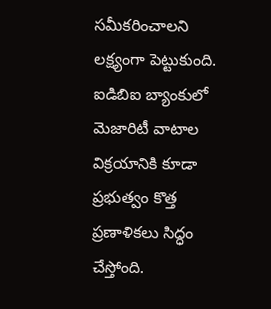సమీకరించాలని లక్ష్యంగా పెట్టుకుంది. ఐడిబిఐ బ్యాంకులో మెజారిటీ వాటాల విక్రయానికి కూడా ప్రభుత్వం కొత్త ప్రణాళికలు సిద్ధం చేస్తోంది.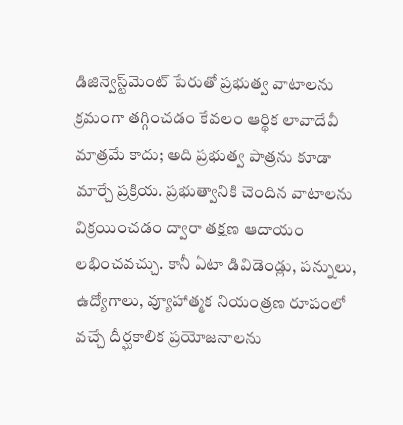డిజిన్వెస్ట్‌మెంట్ పేరుతో ప్రభుత్వ వాటాలను క్రమంగా తగ్గించడం కేవలం ఆర్థిక లావాదేవీ మాత్రమే కాదు; అది ప్రభుత్వ పాత్రను కూడా మార్చే ప్రక్రియ. ప్రభుత్వానికి చెందిన వాటాలను విక్రయించడం ద్వారా తక్షణ ఆదాయం లభించవచ్చు. కానీ ఏటా డివిడెండ్లు, పన్నులు, ఉద్యోగాలు, వ్యూహాత్మక నియంత్రణ రూపంలో వచ్చే దీర్ఘకాలిక ప్రయోజనాలను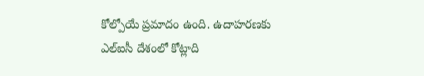కోల్పోయే ప్రమాదం ఉంది. ఉదాహరణకు ఎల్‌ఐసీ దేశంలో కోట్లాది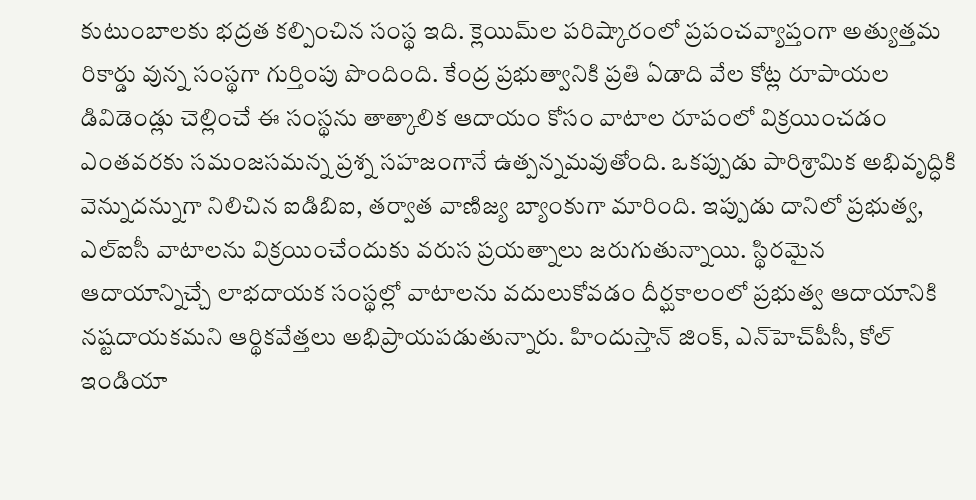కుటుంబాలకు భద్రత కల్పించిన సంస్థ ఇది. క్లెయిమ్‌ల పరిష్కారంలో ప్రపంచవ్యాప్తంగా అత్యుత్తమ రికార్డు వున్న సంస్థగా గుర్తింపు పొందింది. కేంద్ర ప్రభుత్వానికి ప్రతి ఏడాది వేల కోట్ల రూపాయల డివిడెండ్లు చెల్లించే ఈ సంస్థను తాత్కాలిక ఆదాయం కోసం వాటాల రూపంలో విక్రయించడం ఎంతవరకు సమంజసమన్న ప్రశ్న సహజంగానే ఉత్పన్నమవుతోంది. ఒకప్పుడు పారిశ్రామిక అభివృద్ధికి వెన్నుదన్నుగా నిలిచిన ఐడిబిఐ, తర్వాత వాణిజ్య బ్యాంకుగా మారింది. ఇప్పుడు దానిలో ప్రభుత్వ, ఎల్‌ఐసీ వాటాలను విక్రయించేందుకు వరుస ప్రయత్నాలు జరుగుతున్నాయి. స్థిరమైన ఆదాయాన్నిచ్చే లాభదాయక సంస్థల్లో వాటాలను వదులుకోవడం దీర్ఘకాలంలో ప్రభుత్వ ఆదాయానికి నష్టదాయకమని ఆర్థికవేత్తలు అభిప్రాయపడుతున్నారు. హిందుస్తాన్ జింక్, ఎన్‌హెచ్‌పీసీ, కోల్ ఇండియా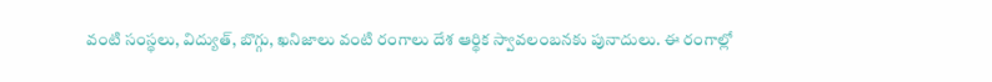వంటి సంస్థలు, విద్యుత్, బొగ్గు, ఖనిజాలు వంటి రంగాలు దేశ ఆర్థిక స్వావలంబనకు పునాదులు. ఈ రంగాల్లో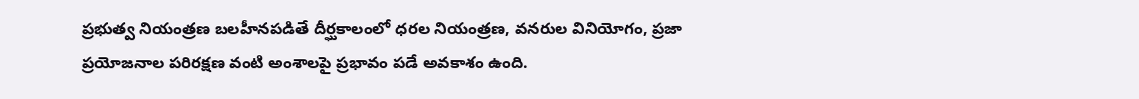ప్రభుత్వ నియంత్రణ బలహీనపడితే దీర్ఘకాలంలో ధరల నియంత్రణ, వనరుల వినియోగం, ప్రజా ప్రయోజనాల పరిరక్షణ వంటి అంశాలపై ప్రభావం పడే అవకాశం ఉంది.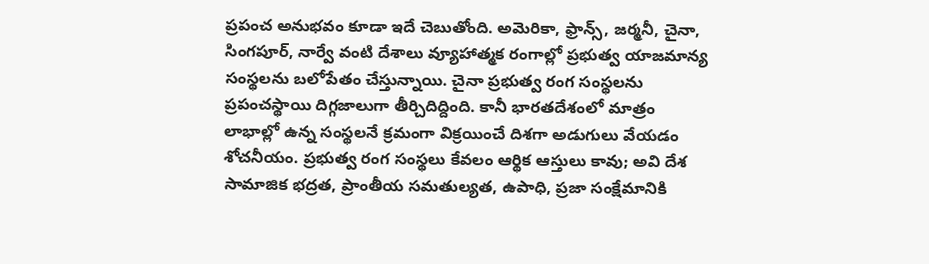ప్రపంచ అనుభవం కూడా ఇదే చెబుతోంది. అమెరికా, ఫ్రాన్స్, జర్మనీ, చైనా, సింగపూర్, నార్వే వంటి దేశాలు వ్యూహాత్మక రంగాల్లో ప్రభుత్వ యాజమాన్య సంస్థలను బలోపేతం చేస్తున్నాయి. చైనా ప్రభుత్వ రంగ సంస్థలను ప్రపంచస్థాయి దిగ్గజాలుగా తీర్చిదిద్దింది. కానీ భారతదేశంలో మాత్రం లాభాల్లో ఉన్న సంస్థలనే క్రమంగా విక్రయించే దిశగా అడుగులు వేయడం శోచనీయం. ప్రభుత్వ రంగ సంస్థలు కేవలం ఆర్థిక ఆస్తులు కావు; అవి దేశ సామాజిక భద్రత, ప్రాంతీయ సమతుల్యత, ఉపాధి, ప్రజా సంక్షేమానికి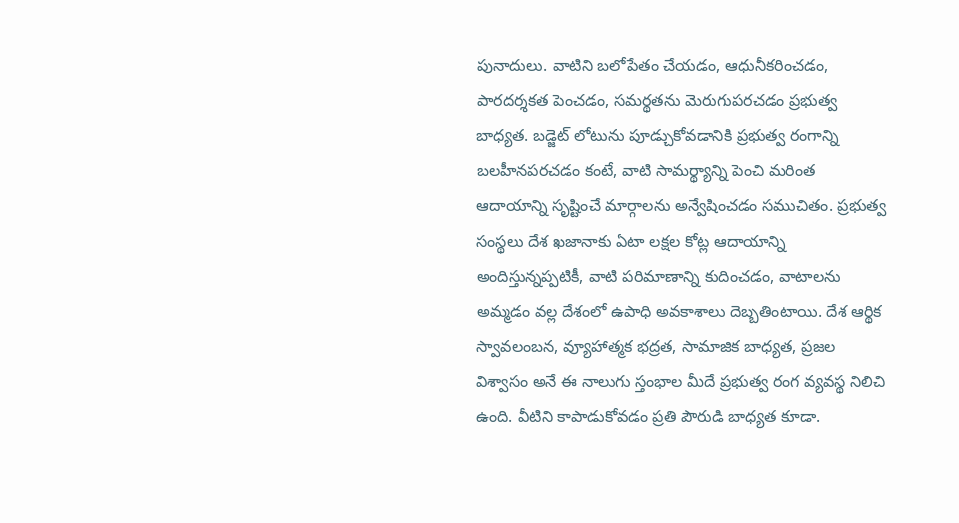పునాదులు. వాటిని బలోపేతం చేయడం, ఆధునీకరించడం, పారదర్శకత పెంచడం, సమర్థతను మెరుగుపరచడం ప్రభుత్వ బాధ్యత. బడ్జెట్ లోటును పూడ్చుకోవడానికి ప్రభుత్వ రంగాన్ని బలహీనపరచడం కంటే, వాటి సామర్థ్యాన్ని పెంచి మరింత ఆదాయాన్ని సృష్టించే మార్గాలను అన్వేషించడం సముచితం. ప్రభుత్వ సంస్థలు దేశ ఖజానాకు ఏటా లక్షల కోట్ల ఆదాయాన్ని అందిస్తున్నప్పటికీ, వాటి పరిమాణాన్ని కుదించడం, వాటాలను అమ్మడం వల్ల దేశంలో ఉపాధి అవకాశాలు దెబ్బతింటాయి. దేశ ఆర్థిక స్వావలంబన, వ్యూహాత్మక భద్రత, సామాజిక బాధ్యత, ప్రజల విశ్వాసం అనే ఈ నాలుగు స్తంభాల మీదే ప్రభుత్వ రంగ వ్యవస్థ నిలిచి ఉంది. వీటిని కాపాడుకోవడం ప్రతి పౌరుడి బాధ్యత కూడా.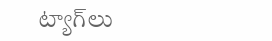ట్యాగ్‌లు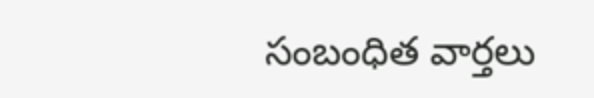సంబంధిత వార్తలు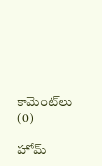కామెంట్‌లు (0)

హోమ్